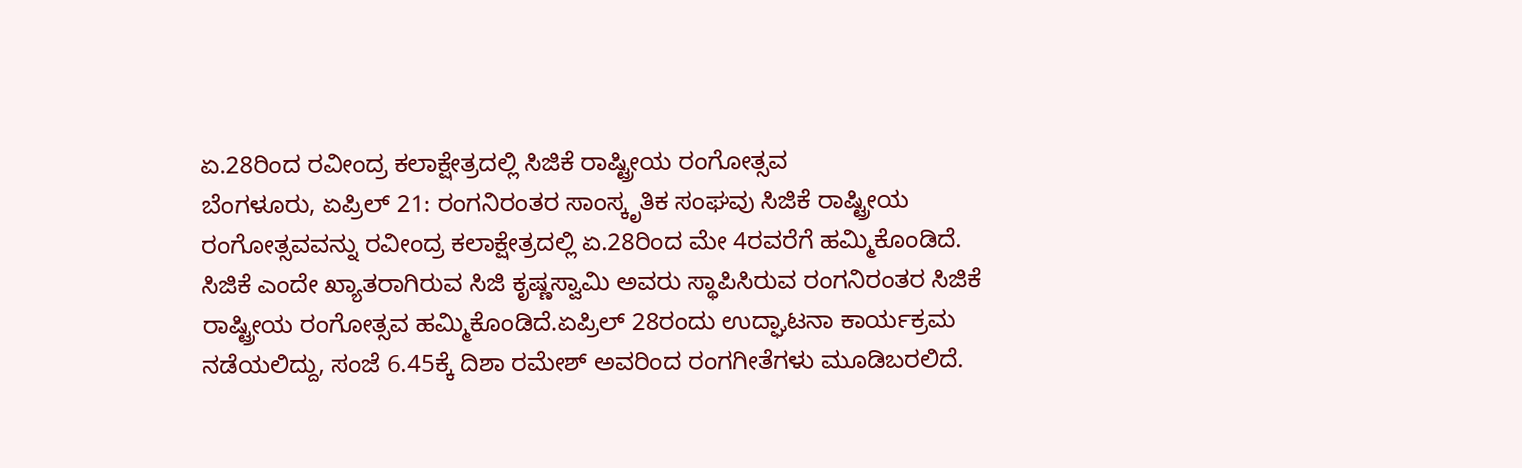ಏ.28ರಿಂದ ರವೀಂದ್ರ ಕಲಾಕ್ಷೇತ್ರದಲ್ಲಿ ಸಿಜಿಕೆ ರಾಷ್ಟ್ರೀಯ ರಂಗೋತ್ಸವ
ಬೆಂಗಳೂರು, ಏಪ್ರಿಲ್ 21: ರಂಗನಿರಂತರ ಸಾಂಸ್ಕೃತಿಕ ಸಂಘವು ಸಿಜಿಕೆ ರಾಷ್ಟ್ರೀಯ ರಂಗೋತ್ಸವವನ್ನು ರವೀಂದ್ರ ಕಲಾಕ್ಷೇತ್ರದಲ್ಲಿ ಏ.28ರಿಂದ ಮೇ 4ರವರೆಗೆ ಹಮ್ಮಿಕೊಂಡಿದೆ.
ಸಿಜಿಕೆ ಎಂದೇ ಖ್ಯಾತರಾಗಿರುವ ಸಿಜಿ ಕೃಷ್ಣಸ್ವಾಮಿ ಅವರು ಸ್ಥಾಪಿಸಿರುವ ರಂಗನಿರಂತರ ಸಿಜಿಕೆ ರಾಷ್ಟ್ರೀಯ ರಂಗೋತ್ಸವ ಹಮ್ಮಿಕೊಂಡಿದೆ.ಏಪ್ರಿಲ್ 28ರಂದು ಉದ್ಘಾಟನಾ ಕಾರ್ಯಕ್ರಮ ನಡೆಯಲಿದ್ದು, ಸಂಜೆ 6.45ಕ್ಕೆ ದಿಶಾ ರಮೇಶ್ ಅವರಿಂದ ರಂಗಗೀತೆಗಳು ಮೂಡಿಬರಲಿದೆ.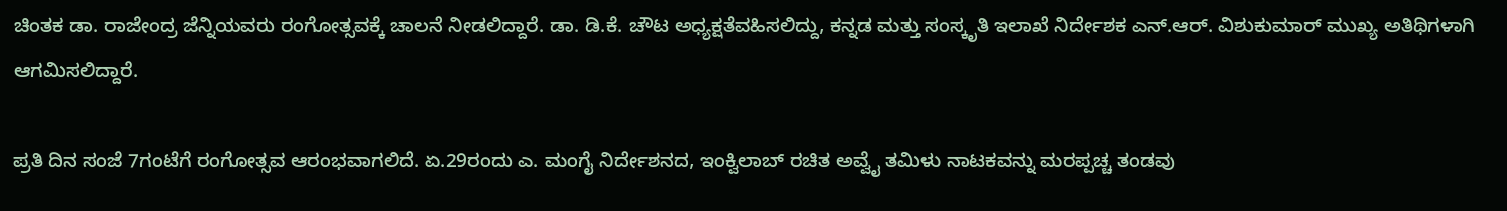ಚಿಂತಕ ಡಾ. ರಾಜೇಂದ್ರ ಜೆನ್ನಿಯವರು ರಂಗೋತ್ಸವಕ್ಕೆ ಚಾಲನೆ ನೀಡಲಿದ್ದಾರೆ. ಡಾ. ಡಿ.ಕೆ. ಚೌಟ ಅಧ್ಯಕ್ಷತೆವಹಿಸಲಿದ್ದು, ಕನ್ನಡ ಮತ್ತು ಸಂಸ್ಕೃತಿ ಇಲಾಖೆ ನಿರ್ದೇಶಕ ಎನ್.ಆರ್. ವಿಶುಕುಮಾರ್ ಮುಖ್ಯ ಅತಿಥಿಗಳಾಗಿ ಆಗಮಿಸಲಿದ್ದಾರೆ.

ಪ್ರತಿ ದಿನ ಸಂಜೆ 7ಗಂಟೆಗೆ ರಂಗೋತ್ಸವ ಆರಂಭವಾಗಲಿದೆ. ಏ.29ರಂದು ಎ. ಮಂಗೈ ನಿರ್ದೇಶನದ, ಇಂಕ್ವಿಲಾಬ್ ರಚಿತ ಅವ್ವೈ ತಮಿಳು ನಾಟಕವನ್ನು ಮರಪ್ಪಚ್ಚ ತಂಡವು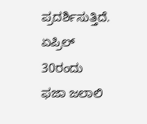ಪ್ರದರ್ಶಿಸುತ್ತಿದೆ. ಏಪ್ರಿಲ್ 30ರಂದು ಫಜಾ ಜಲಾಲಿ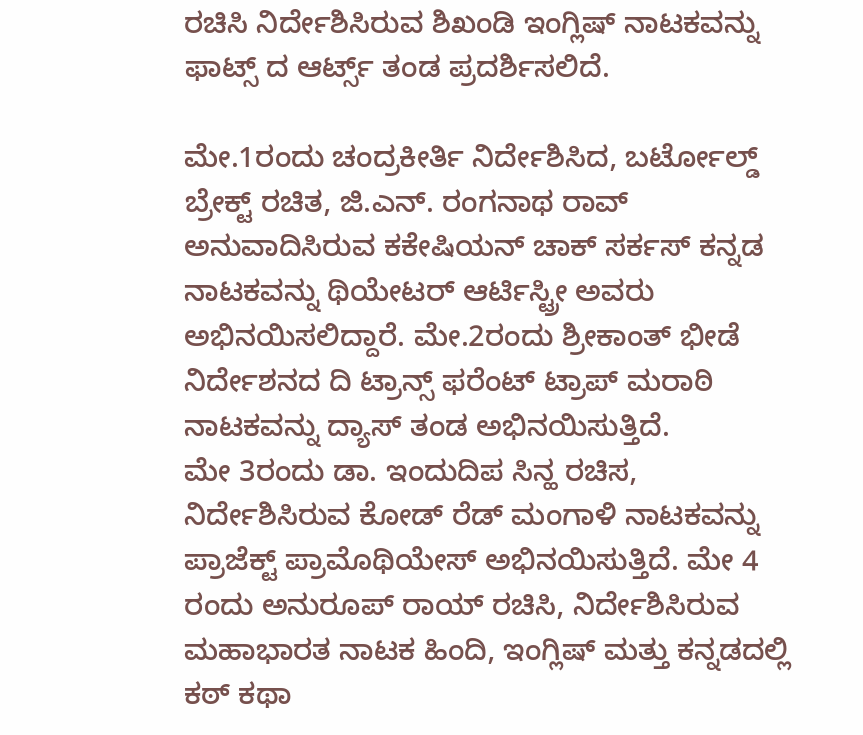ರಚಿಸಿ ನಿರ್ದೇಶಿಸಿರುವ ಶಿಖಂಡಿ ಇಂಗ್ಲಿಷ್ ನಾಟಕವನ್ನು ಫಾಟ್ಸ್ ದ ಆರ್ಟ್ಸ್ ತಂಡ ಪ್ರದರ್ಶಿಸಲಿದೆ.

ಮೇ.1ರಂದು ಚಂದ್ರಕೀರ್ತಿ ನಿರ್ದೇಶಿಸಿದ, ಬರ್ಟೋಲ್ಡ್ ಬ್ರೇಕ್ಟ್ ರಚಿತ, ಜಿ.ಎನ್. ರಂಗನಾಥ ರಾವ್ ಅನುವಾದಿಸಿರುವ ಕಕೇಷಿಯನ್ ಚಾಕ್ ಸರ್ಕಸ್ ಕನ್ನಡ ನಾಟಕವನ್ನು ಥಿಯೇಟರ್ ಆರ್ಟಿಸ್ಟ್ರೀ ಅವರು ಅಭಿನಯಿಸಲಿದ್ದಾರೆ. ಮೇ.2ರಂದು ಶ್ರೀಕಾಂತ್ ಭೀಡೆ ನಿರ್ದೇಶನದ ದಿ ಟ್ರಾನ್ಸ್ ಫರೆಂಟ್ ಟ್ರಾಪ್ ಮರಾಠಿ ನಾಟಕವನ್ನು ದ್ಯಾಸ್ ತಂಡ ಅಭಿನಯಿಸುತ್ತಿದೆ.
ಮೇ 3ರಂದು ಡಾ. ಇಂದುದಿಪ ಸಿನ್ಹ ರಚಿಸ, ನಿರ್ದೇಶಿಸಿರುವ ಕೋಡ್ ರೆಡ್ ಮಂಗಾಳಿ ನಾಟಕವನ್ನು ಪ್ರಾಜೆಕ್ಟ್ ಪ್ರಾಮೊಥಿಯೇಸ್ ಅಭಿನಯಿಸುತ್ತಿದೆ. ಮೇ 4 ರಂದು ಅನುರೂಪ್ ರಾಯ್ ರಚಿಸಿ, ನಿರ್ದೇಶಿಸಿರುವ ಮಹಾಭಾರತ ನಾಟಕ ಹಿಂದಿ, ಇಂಗ್ಲಿಷ್ ಮತ್ತು ಕನ್ನಡದಲ್ಲಿ ಕಠ್ ಕಥಾ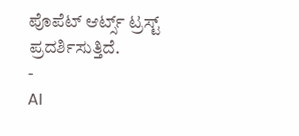ಪೊಪೆಟ್ ಆರ್ಟ್ಸ್ ಟ್ರಸ್ಟ್ ಪ್ರದರ್ಶಿಸುತ್ತಿದೆ.
-
AI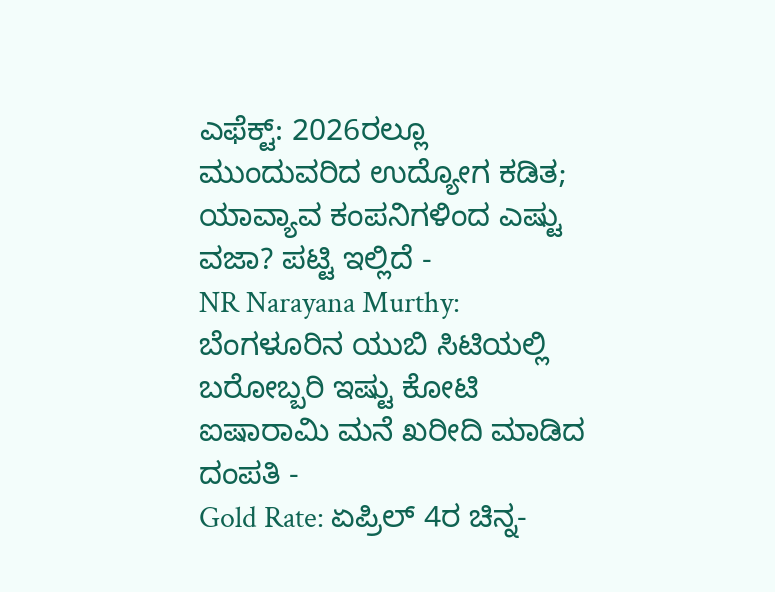ಎಫೆಕ್ಟ್: 2026ರಲ್ಲೂ ಮುಂದುವರಿದ ಉದ್ಯೋಗ ಕಡಿತ; ಯಾವ್ಯಾವ ಕಂಪನಿಗಳಿಂದ ಎಷ್ಟು ವಜಾ? ಪಟ್ಟಿ ಇಲ್ಲಿದೆ -
NR Narayana Murthy: ಬೆಂಗಳೂರಿನ ಯುಬಿ ಸಿಟಿಯಲ್ಲಿ ಬರೋಬ್ಬರಿ ಇಷ್ಟು ಕೋಟಿ ಐಷಾರಾಮಿ ಮನೆ ಖರೀದಿ ಮಾಡಿದ ದಂಪತಿ -
Gold Rate: ಏಪ್ರಿಲ್ 4ರ ಚಿನ್ನ-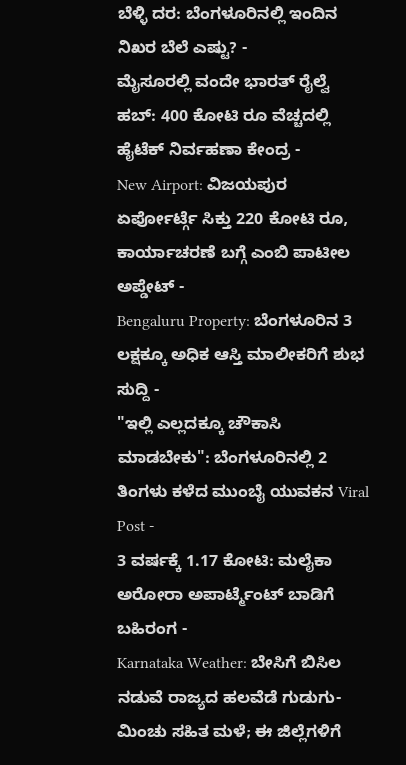ಬೆಳ್ಳಿ ದರ: ಬೆಂಗಳೂರಿನಲ್ಲಿ ಇಂದಿನ ನಿಖರ ಬೆಲೆ ಎಷ್ಟು? -
ಮೈಸೂರಲ್ಲಿ ವಂದೇ ಭಾರತ್ ರೈಲ್ವೆ ಹಬ್: 400 ಕೋಟಿ ರೂ ವೆಚ್ಚದಲ್ಲಿ ಹೈಟೆಕ್ ನಿರ್ವಹಣಾ ಕೇಂದ್ರ -
New Airport: ವಿಜಯಪುರ ಏರ್ಪೋರ್ಟ್ಗೆ ಸಿಕ್ತು 220 ಕೋಟಿ ರೂ, ಕಾರ್ಯಾಚರಣೆ ಬಗ್ಗೆ ಎಂಬಿ ಪಾಟೀಲ ಅಪ್ಡೇಟ್ -
Bengaluru Property: ಬೆಂಗಳೂರಿನ 3 ಲಕ್ಷಕ್ಕೂ ಅಧಿಕ ಆಸ್ತಿ ಮಾಲೀಕರಿಗೆ ಶುಭ ಸುದ್ದಿ -
"ಇಲ್ಲಿ ಎಲ್ಲದಕ್ಕೂ ಚೌಕಾಸಿ ಮಾಡಬೇಕು": ಬೆಂಗಳೂರಿನಲ್ಲಿ 2 ತಿಂಗಳು ಕಳೆದ ಮುಂಬೈ ಯುವಕನ Viral Post -
3 ವರ್ಷಕ್ಕೆ 1.17 ಕೋಟಿ: ಮಲೈಕಾ ಅರೋರಾ ಅಪಾರ್ಟ್ಮೆಂಟ್ ಬಾಡಿಗೆ ಬಹಿರಂಗ -
Karnataka Weather: ಬೇಸಿಗೆ ಬಿಸಿಲ ನಡುವೆ ರಾಜ್ಯದ ಹಲವೆಡೆ ಗುಡುಗು-ಮಿಂಚು ಸಹಿತ ಮಳೆ; ಈ ಜಿಲ್ಲೆಗಳಿಗೆ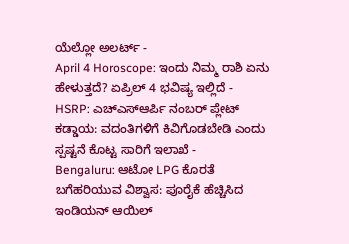ಯೆಲ್ಲೋ ಅಲರ್ಟ್ -
April 4 Horoscope: ಇಂದು ನಿಮ್ಮ ರಾಶಿ ಏನು ಹೇಳುತ್ತದೆ? ಏಪ್ರಿಲ್ 4 ಭವಿಷ್ಯ ಇಲ್ಲಿದೆ -
HSRP: ಎಚ್ಎಸ್ಆರ್ಪಿ ನಂಬರ್ ಪ್ಲೇಟ್ ಕಡ್ಡಾಯ: ವದಂತಿಗಳಿಗೆ ಕಿವಿಗೊಡಬೇಡಿ ಎಂದು ಸ್ಪಷ್ಟನೆ ಕೊಟ್ಟ ಸಾರಿಗೆ ಇಲಾಖೆ -
Bengaluru: ಆಟೋ LPG ಕೊರತೆ ಬಗೆಹರಿಯುವ ವಿಶ್ವಾಸ: ಪೂರೈಕೆ ಹೆಚ್ಚಿಸಿದ ಇಂಡಿಯನ್ ಆಯಿಲ್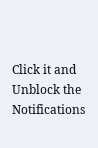Click it and Unblock the Notifications